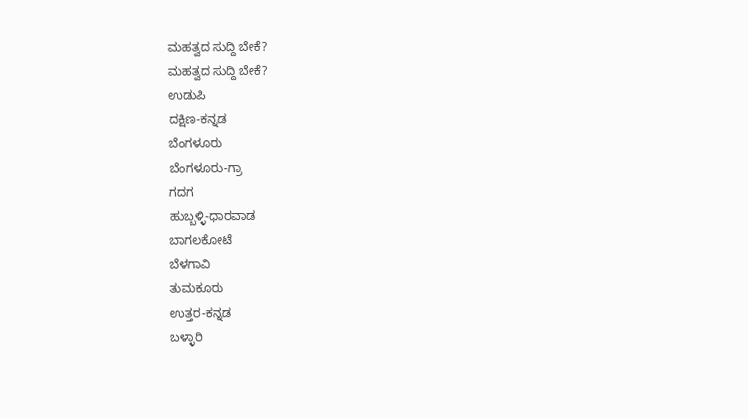ಮಹತ್ವದ ಸುದ್ದಿ ಬೇಕೆ?
ಮಹತ್ವದ ಸುದ್ದಿ ಬೇಕೆ?
ಉಡುಪಿ
ದಕ್ಷಿಣ-ಕನ್ನಡ
ಬೆಂಗಳೂರು
ಬೆಂಗಳೂರು-ಗ್ರಾ
ಗದಗ
ಹುಬ್ಬಳ್ಳಿ-ಧಾರವಾಡ
ಬಾಗಲಕೋಟೆ
ಬೆಳಗಾವಿ
ತುಮಕೂರು
ಉತ್ತರ-ಕನ್ನಡ
ಬಳ್ಳಾರಿ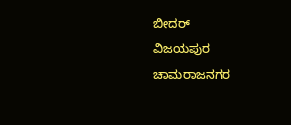ಬೀದರ್
ವಿಜಯಪುರ
ಚಾಮರಾಜನಗರ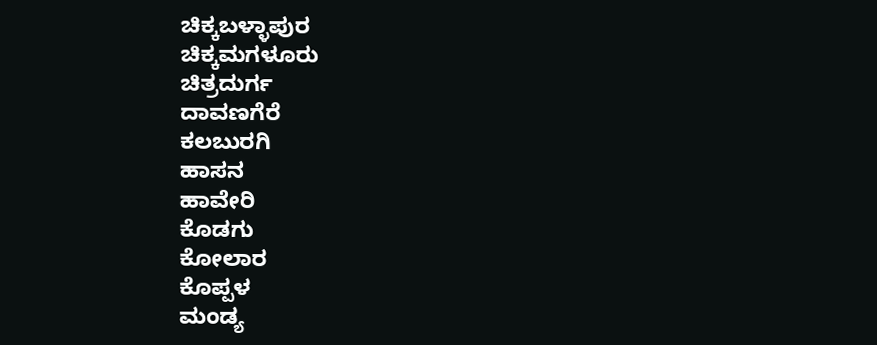ಚಿಕ್ಕಬಳ್ಳಾಪುರ
ಚಿಕ್ಕಮಗಳೂರು
ಚಿತ್ರದುರ್ಗ
ದಾವಣಗೆರೆ
ಕಲಬುರಗಿ
ಹಾಸನ
ಹಾವೇರಿ
ಕೊಡಗು
ಕೋಲಾರ
ಕೊಪ್ಪಳ
ಮಂಡ್ಯ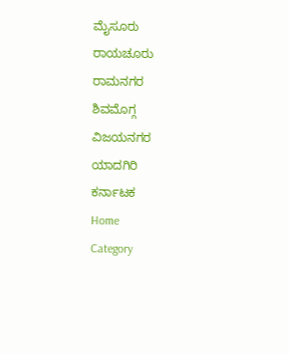ಮೈಸೂರು
ರಾಯಚೂರು
ರಾಮನಗರ
ಶಿವಮೊಗ್ಗ
ವಿಜಯನಗರ
ಯಾದಗಿರಿ
ಕರ್ನಾಟಕ
Home
Category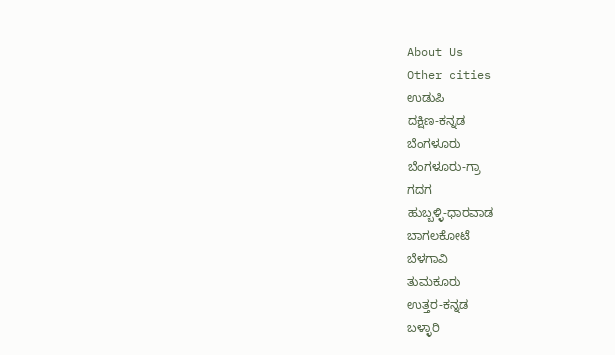About Us
Other cities
ಉಡುಪಿ
ದಕ್ಷಿಣ-ಕನ್ನಡ
ಬೆಂಗಳೂರು
ಬೆಂಗಳೂರು-ಗ್ರಾ
ಗದಗ
ಹುಬ್ಬಳ್ಳಿ-ಧಾರವಾಡ
ಬಾಗಲಕೋಟೆ
ಬೆಳಗಾವಿ
ತುಮಕೂರು
ಉತ್ತರ-ಕನ್ನಡ
ಬಳ್ಳಾರಿ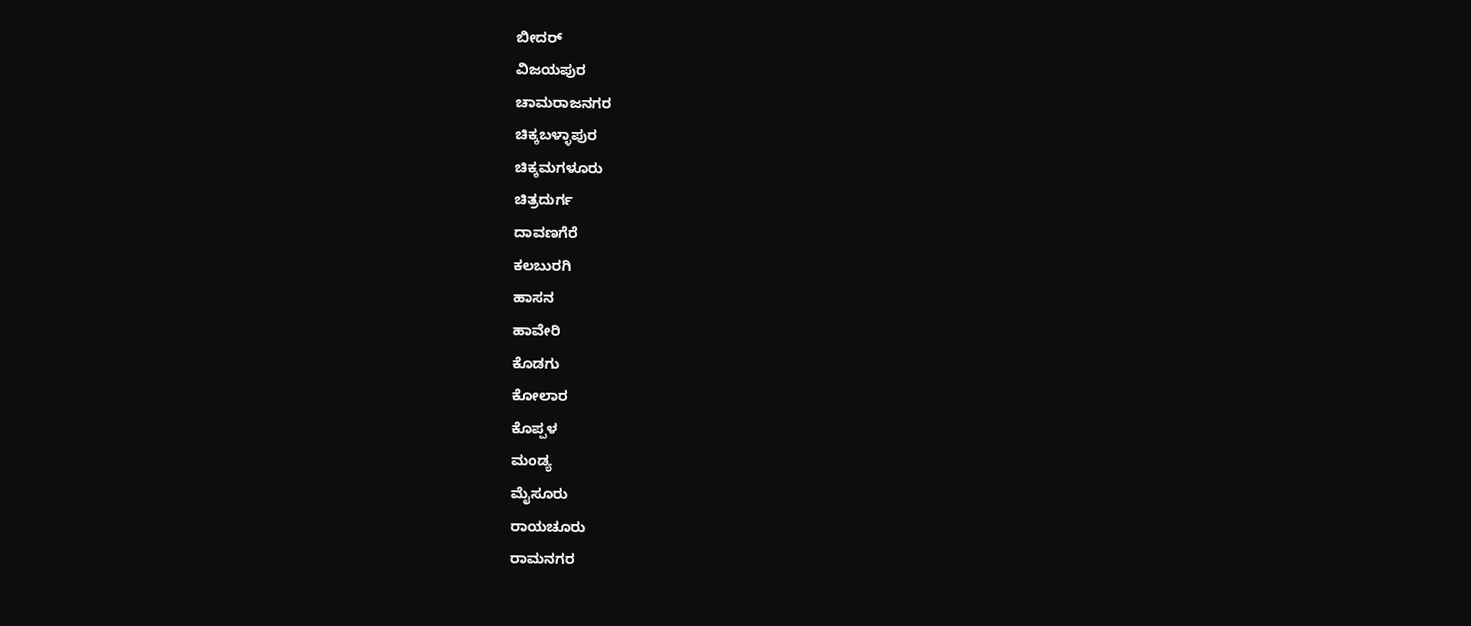ಬೀದರ್
ವಿಜಯಪುರ
ಚಾಮರಾಜನಗರ
ಚಿಕ್ಕಬಳ್ಳಾಪುರ
ಚಿಕ್ಕಮಗಳೂರು
ಚಿತ್ರದುರ್ಗ
ದಾವಣಗೆರೆ
ಕಲಬುರಗಿ
ಹಾಸನ
ಹಾವೇರಿ
ಕೊಡಗು
ಕೋಲಾರ
ಕೊಪ್ಪಳ
ಮಂಡ್ಯ
ಮೈಸೂರು
ರಾಯಚೂರು
ರಾಮನಗರ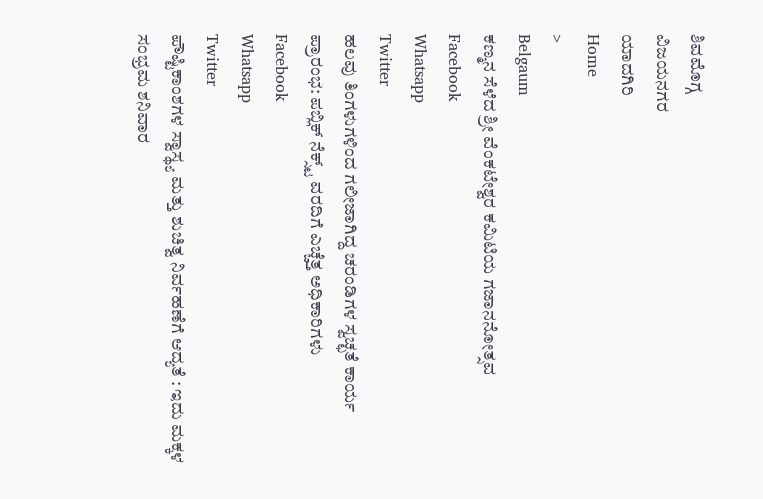ಶಿವಮೊಗ್ಗ
ವಿಜಯನಗರ
ಯಾದಗಿರಿ
Home
>
Belgaum
ಕಣ್ಮನ ಸೆಳೆದ ಶ್ರೀ ವೆಂಕಟೇಶ್ವರ ಕಮಿಟಿಯ ಗಜಾನನೋತ್ಸವ
Facebook
Whatsapp
Twitter
ಹಲವು ತಿಂಗಳುಗಳಿಂದ ಗಲೀಜಾಗಿದ್ದ ಚರಂಡಿಗಳ ಸ್ವಚ್ಛತೆ ಕಾರ್ಯ ಪ್ರಾರಂಭ: ಪಬ್ಲಿಕ್ ನೆಕ್ಸ್ಟ್ ವರದಿಗೆ ಎಚ್ಚೆತ್ತ ಅಧಿಕಾರಿಗಳು
Facebook
Whatsapp
Twitter
ಪೌಷ್ಟಿಕಾಂಶಗಳ ಸ್ವಾಸ್ಥ್ಯ ಮತ್ತು ಶುಚಿತ್ವ ನಿರ್ವಹಣೆಗೆ ಆದ್ಯತೆ : ಇದು ಮಕ್ಕಳ ಸಂಭ್ರಮ ಶನಿವಾರ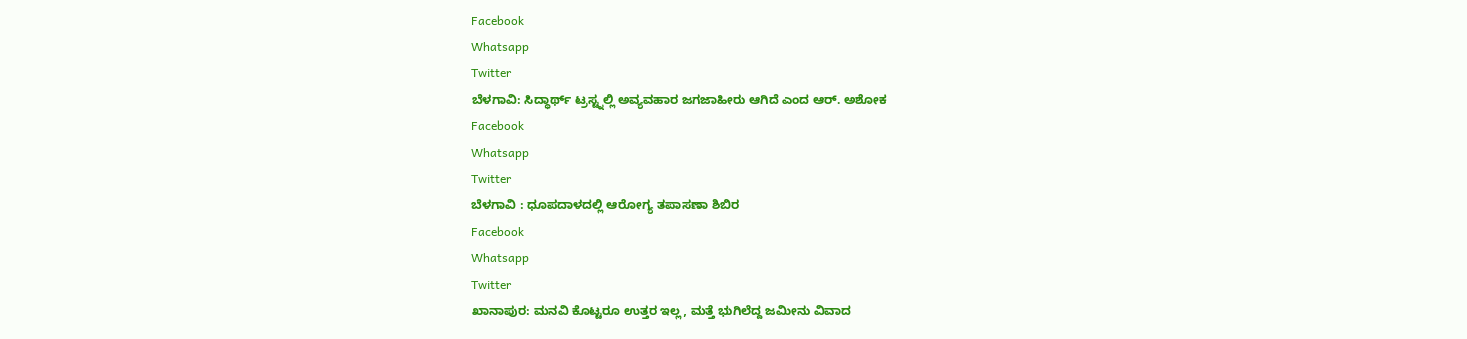Facebook
Whatsapp
Twitter
ಬೆಳಗಾವಿ: ಸಿದ್ಧಾರ್ಥ್ ಟ್ರಸ್ಟ್ನಲ್ಲಿ ಅವ್ಯವಹಾರ ಜಗಜಾಹೀರು ಆಗಿದೆ ಎಂದ ಆರ್. ಅಶೋಕ
Facebook
Whatsapp
Twitter
ಬೆಳಗಾವಿ : ಧೂಪದಾಳದಲ್ಲಿ ಆರೋಗ್ಯ ತಪಾಸಣಾ ಶಿಬಿರ
Facebook
Whatsapp
Twitter
ಖಾನಾಪುರ: ಮನವಿ ಕೊಟ್ಟರೂ ಉತ್ತರ ಇಲ್ಲ, ಮತ್ತೆ ಭುಗಿಲೆದ್ದ ಜಮೀನು ವಿವಾದ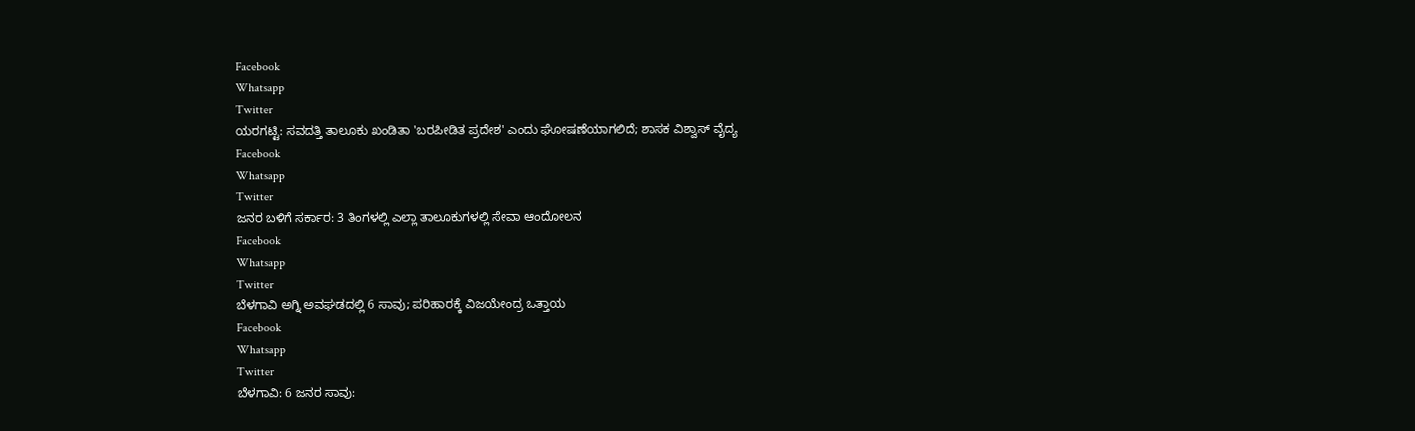Facebook
Whatsapp
Twitter
ಯರಗಟ್ಟಿ: ಸವದತ್ತಿ ತಾಲೂಕು ಖಂಡಿತಾ 'ಬರಪೀಡಿತ ಪ್ರದೇಶ' ಎಂದು ಘೋಷಣೆಯಾಗಲಿದೆ; ಶಾಸಕ ವಿಶ್ವಾಸ್ ವೈದ್ಯ
Facebook
Whatsapp
Twitter
ಜನರ ಬಳಿಗೆ ಸರ್ಕಾರ: 3 ತಿಂಗಳಲ್ಲಿ ಎಲ್ಲಾ ತಾಲೂಕುಗಳಲ್ಲಿ ಸೇವಾ ಆಂದೋಲನ
Facebook
Whatsapp
Twitter
ಬೆಳಗಾವಿ ಅಗ್ನಿ ಅವಘಡದಲ್ಲಿ 6 ಸಾವು; ಪರಿಹಾರಕ್ಕೆ ವಿಜಯೇಂದ್ರ ಒತ್ತಾಯ
Facebook
Whatsapp
Twitter
ಬೆಳಗಾವಿ: 6 ಜನರ ಸಾವು: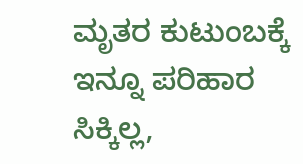ಮೃತರ ಕುಟುಂಬಕ್ಕೆ ಇನ್ನೂ ಪರಿಹಾರ ಸಿಕ್ಕಿಲ್ಲ,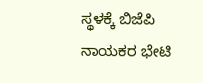ಸ್ಥಳಕ್ಕೆ ಬಿಜೆಪಿ ನಾಯಕರ ಭೇಟಿ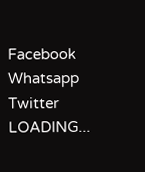Facebook
Whatsapp
Twitter
LOADING...